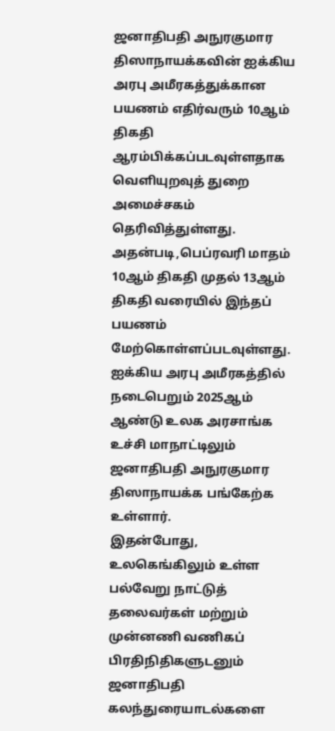ஜனாதிபதி அநுரகுமார திஸாநாயக்கவின் ஐக்கிய அரபு அமீரகத்துக்கான பயணம் எதிர்வரும் 10ஆம் திகதி ஆரம்பிக்கப்படவுள்ளதாக வெளியுறவுத் துறை அமைச்சகம் தெரிவித்துள்ளது.
அதன்படி,பெப்ரவரி மாதம் 10ஆம் திகதி முதல் 13ஆம் திகதி வரையில் இந்தப் பயணம் மேற்கொள்ளப்படவுள்ளது.
ஐக்கிய அரபு அமீரகத்தில் நடைபெறும் 2025ஆம் ஆண்டு உலக அரசாங்க உச்சி மாநாட்டிலும் ஜனாதிபதி அநுரகுமார திஸாநாயக்க பங்கேற்க உள்ளார்.
இதன்போது, உலகெங்கிலும் உள்ள பல்வேறு நாட்டுத் தலைவர்கள் மற்றும் முன்னணி வணிகப் பிரதிநிதிகளுடனும் ஜனாதிபதி கலந்துரையாடல்களை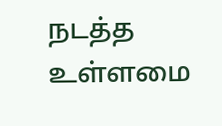நடத்த உள்ளமை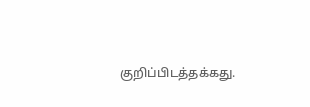குறிப்பிடத்தக்கது.